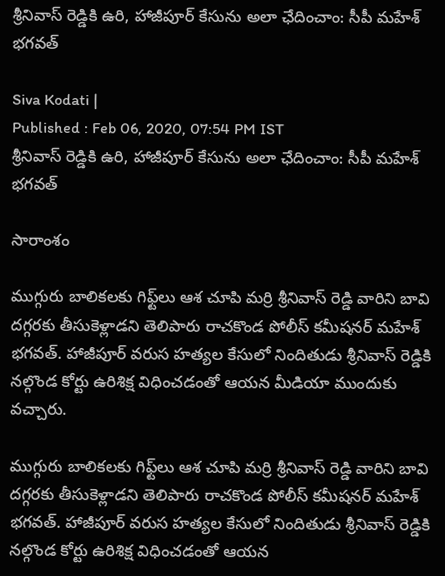శ్రీనివాస్ రెడ్డికి ఉరి, హాజీపూర్‌ కేసును అలా ఛేదించాం: సీపీ మహేశ్ భగవత్

Siva Kodati |
Published : Feb 06, 2020, 07:54 PM IST
శ్రీనివాస్ రెడ్డికి ఉరి, హాజీపూర్‌ కేసును అలా ఛేదించాం: సీపీ మహేశ్ భగవత్

సారాంశం

ముగ్గురు బాలికలకు గిఫ్ట్‌లు ఆశ చూపి మర్రి శ్రీనివాస్ రెడ్డి వారిని బావి దగ్గరకు తీసుకెళ్లాడని తెలిపారు రాచకొండ పోలీస్ కమీషనర్ మహేశ్ భగవత్. హాజీపూర్ వరుస హత్యల కేసులో నిందితుడు శ్రీనివాస్ రెడ్డికి నల్గొండ కోర్టు ఉరిశిక్ష విధించడంతో ఆయన మీడియా ముందుకు వచ్చారు.

ముగ్గురు బాలికలకు గిఫ్ట్‌లు ఆశ చూపి మర్రి శ్రీనివాస్ రెడ్డి వారిని బావి దగ్గరకు తీసుకెళ్లాడని తెలిపారు రాచకొండ పోలీస్ కమీషనర్ మహేశ్ భగవత్. హాజీపూర్ వరుస హత్యల కేసులో నిందితుడు శ్రీనివాస్ రెడ్డికి నల్గొండ కోర్టు ఉరిశిక్ష విధించడంతో ఆయన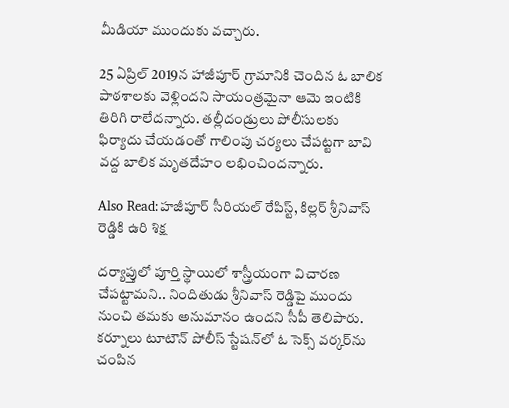మీడియా ముందుకు వచ్చారు.

25 ఏప్రిల్ 2019న హాజీపూర్ గ్రామానికి చెందిన ఓ బాలిక పాఠశాలకు వెళ్లిందని సాయంత్రమైనా ఆమె ఇంటికి తిరిగి రాలేదన్నారు. తల్లీదండ్రులు పోలీసులకు ఫిర్యాదు చేయడంతో గాలింపు చర్యలు చేపట్టగా బావి వద్ద బాలిక మృతదేహం లభించిందన్నారు.

Also Read:హజీపూర్ సీరియల్ రేపిస్ట్, కిల్లర్ శ్రీనివాస్ రెడ్డికి ఉరి శిక్ష

దర్యాప్తులో పూర్తి స్థాయిలో శాస్త్రీయంగా విచారణ చేపట్టామని.. నిందితుడు శ్రీనివాస్ రెడ్డిపై ముందు నుంచి తమకు అనుమానం ఉందని సీపీ తెలిపారు. కర్నూలు టూటౌన్ పోలీస్ స్టేషన్‌లో ఓ సెక్స్ వర్కర్‌ను చంపిన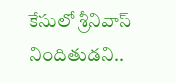కేసులో శ్రీనివాస్ నిందితుడని..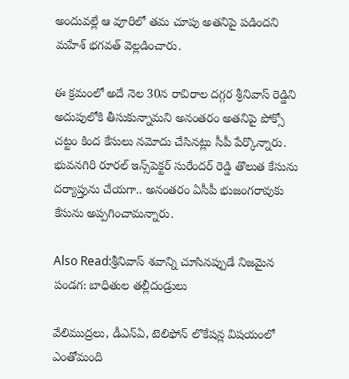అందువల్లే ఆ వూరిలో తమ చూపు అతనిపై పడిందని మహేశ్ భగవత్ వెల్లడించారు.

ఈ క్రమంలో అదే నెల 30న రావిరాల దగ్గర శ్రీనివాస్ రెడ్డిని అదుపులోకి తీసుకున్నామని అనంతరం అతనిపై పోక్సో చట్టం కింద కేసులు నమోదు చేసినట్లు సీపీ పేర్కొన్నారు. భువనగిరి రూరల్ ఇన్స్‌పెక్టర్ సురేందర్ రెడ్డి తొలుత కేసును దర్యాప్తును చేయగా.. అనంతరం ఏసీపీ భుజంగరావుకు కేసును అప్పగించామన్నారు.

Also Read:శ్రీనివాస్ శవాన్ని చూసినప్పుడే నిజమైన పండగ: బాధితుల తల్లీదండ్రులు

వేలిముద్రలు, డీఎన్ఏ, టెలిఫోన్ లొకేషన్ల విషయంలో ఎంతోమంది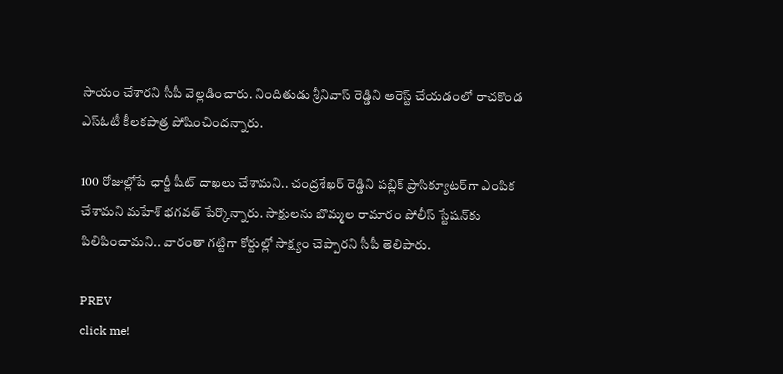సాయం చేశారని సీపీ వెల్లడించారు. నిందితుడు శ్రీనివాస్ రెడ్డిని అరెస్ట్ చేయడంలో రాచకొండ ఎస్‌ఓటీ కీలకపాత్ర పోషించిందన్నారు.

100 రోజుల్లోపే ఛార్జీ షీట్ దాఖలు చేశామని.. చంద్రశేఖర్ రెడ్డిని పబ్లిక్ ప్రాసిక్యూటర్‌గా ఎంపిక చేశామని మహేశ్ భగవత్ పేర్కొన్నారు. సాక్షులను బొమ్మల రామారం పోలీస్ స్టేషన్‌కు పిలిపించామని.. వారంతా గట్టిగా కోర్టుల్లో సాక్ష్యం చెప్పారని సీపీ తెలిపారు.

PREV
click me!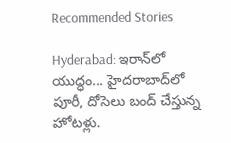Recommended Stories

Hyderabad: ఇరాన్‌లో యుద్ధం... హైద‌రాబాద్‌లో పూరీ, దోసెలు బంద్ చేస్తున్న హోట‌ళ్లు.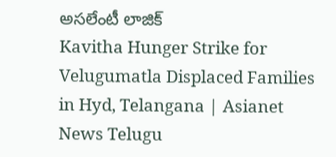అస‌లేంటీ లాజిక్
Kavitha Hunger Strike for Velugumatla Displaced Families in Hyd, Telangana | Asianet News Telugu